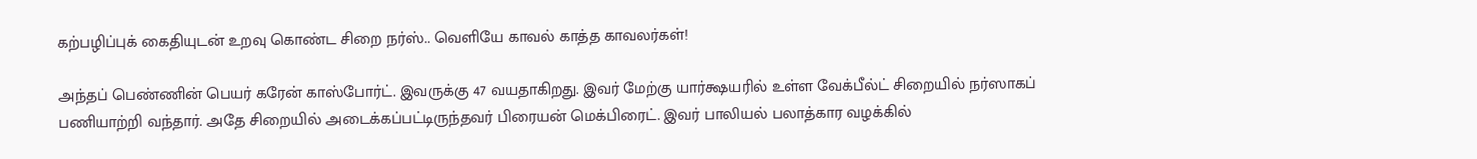கற்பழிப்புக் கைதியுடன் உறவு கொண்ட சிறை நர்ஸ்.. வெளியே காவல் காத்த காவலர்கள்!

அந்தப் பெண்ணின் பெயர் கரேன் காஸ்போர்ட். இவருக்கு 47 வயதாகிறது. இவர் மேற்கு யார்க்ஷயரில் உள்ள வேக்பீல்ட் சிறையில் நர்ஸாகப் பணியாற்றி வந்தார். அதே சிறையில் அடைக்கப்பட்டிருந்தவர் பிரையன் மெக்பிரைட். இவர் பாலியல் பலாத்கார வழக்கில்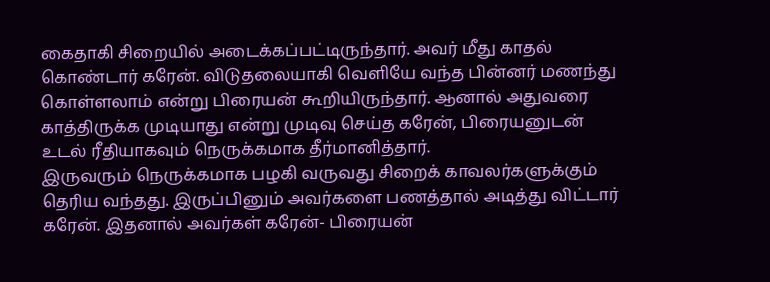கைதாகி சிறையில் அடைக்கப்பட்டிருந்தார். அவர் மீது காதல் கொண்டார் கரேன். விடுதலையாகி வெளியே வந்த பின்னர் மணந்து கொள்ளலாம் என்று பிரையன் கூறியிருந்தார். ஆனால் அதுவரை காத்திருக்க முடியாது என்று முடிவு செய்த கரேன், பிரையனுடன் உடல் ரீதியாகவும் நெருக்கமாக தீர்மானித்தார்.
இருவரும் நெருக்கமாக பழகி வருவது சிறைக் காவலர்களுக்கும் தெரிய வந்தது. இருப்பினும் அவர்களை பணத்தால் அடித்து விட்டார் கரேன். இதனால் அவர்கள் கரேன்- பிரையன்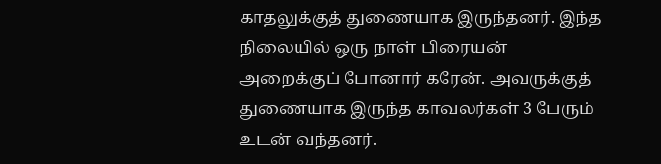காதலுக்குத் துணையாக இருந்தனர். இந்த நிலையில் ஒரு நாள் பிரையன் அறைக்குப் போனார் கரேன். அவருக்குத் துணையாக இருந்த காவலர்கள் 3 பேரும் உடன் வந்தனர்.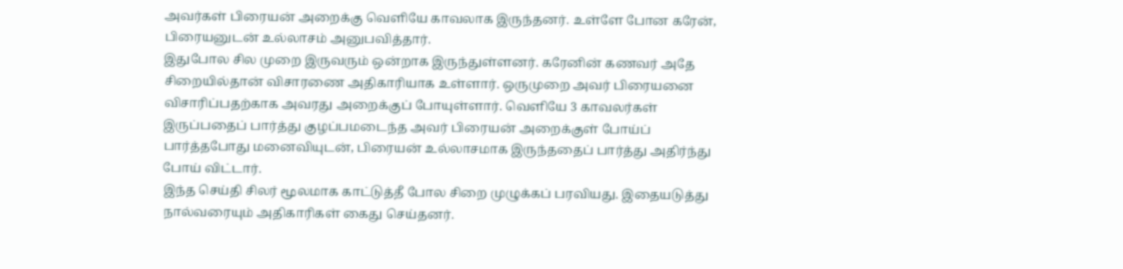அவர்கள் பிரையன் அறைக்கு வெளியே காவலாக இருந்தனர். உள்ளே போன கரேன், பிரையனுடன் உல்லாசம் அனுபவித்தார்.
இதுபோல சில முறை இருவரும் ஒன்றாக இருந்துள்ளனர். கரேனின் கணவர் அதே சிறையில்தான் விசாரணை அதிகாரியாக உள்ளார். ஒருமுறை அவர் பிரையனை விசாரிப்பதற்காக அவரது அறைக்குப் போயுள்ளார். வெளியே 3 காவலர்கள் இருப்பதைப் பார்த்து குழப்பமடைந்த அவர் பிரையன் அறைக்குள் போய்ப் பார்த்தபோது மனைவியுடன், பிரையன் உல்லாசமாக இருந்ததைப் பார்த்து அதிர்ந்து போய் விட்டார்.
இந்த செய்தி சிலர் மூலமாக காட்டுத்தீ போல சிறை முழுக்கப் பரவியது. இதையடுத்து நால்வரையும் அதிகாரிகள் கைது செய்தனர்.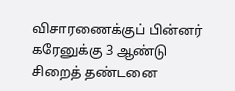விசாரணைக்குப் பின்னர் கரேனுக்கு 3 ஆண்டு சிறைத் தண்டனை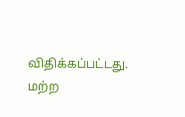விதிக்கப்பட்டது. மற்ற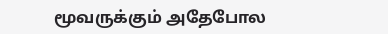மூவருக்கும் அதேபோல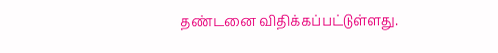தண்டனை விதிக்கப்பட்டுள்ளது.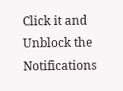Click it and Unblock the Notifications